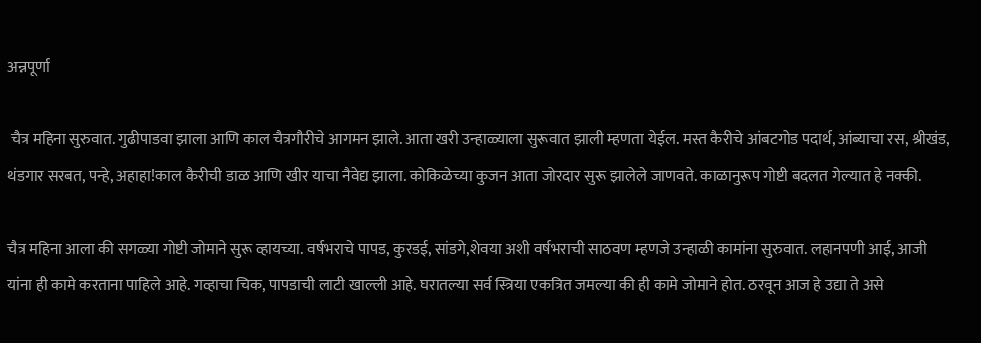अन्नपूर्णा

 चैत्र महिना सुरुवात. गुढीपाडवा झाला आणि काल चैत्रगौरीचे आगमन झाले. आता खरी उन्हाळ्याला सुरूवात झाली म्हणता येईल. मस्त कैरीचे आंबटगोड पदार्थ, आंब्याचा रस, श्रीखंड, थंडगार सरबत, पन्हे, अहाहा!काल कैरीची डाळ आणि खीर याचा नैवेद्य झाला. कोकिळेच्या कुजन आता जोरदार सुरू झालेले जाणवते. काळानुरूप गोष्टी बदलत गेल्यात हे नक्की.

चैत्र महिना आला की सगळ्या गोष्टी जोमाने सुरू व्हायच्या. वर्षभराचे पापड, कुरडई, सांडगे,शेवया अशी वर्षभराची साठवण म्हणजे उन्हाळी कामांना सुरुवात. लहानपणी आई, आजी यांना ही कामे करताना पाहिले आहे. गव्हाचा चिक, पापडाची लाटी खाल्ली आहे. घरातल्या सर्व स्त्रिया एकत्रित जमल्या की ही कामे जोमाने होत. ठरवून आज हे उद्या ते असे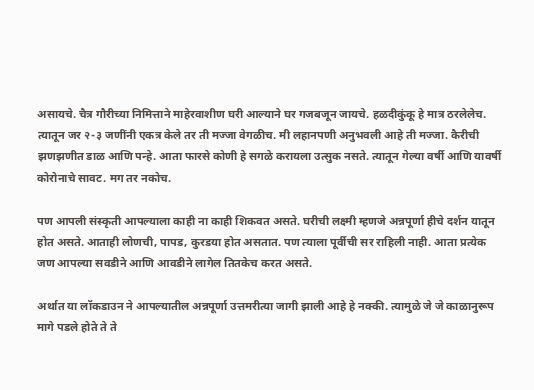असायचे. चैत्र गौरीच्या निमित्ताने माहेरवाशीण घरी आल्याने घर गजबजून जायचे. हळदीकुंकू हे मात्र ठरलेलेच. त्यातून जर २-३ जणींनी एकत्र केले तर ती मज्जा वेगळीच. मी लहानपणी अनुभवली आहे ती मज्जा. कैरीची झणझणीत डाळ आणि पन्हे. आता फारसे कोणी हे सगळे करायला उत्सुक नसते. त्यातून गेल्या वर्षी आणि यावर्षी कोरोनाचे सावट. मग तर नकोच.

पण आपली संस्कृती आपल्याला काही ना काही शिकवत असते. घरीची लक्ष्मी म्हणजे अन्नपूर्णा हीचे दर्शन यातून होत असते. आताही लोणची, पापड, कुरडया होत असतात. पण त्याला पूर्वीची सर राहिली नाही. आता प्रत्येक जण आपल्या सवडीने आणि आवडीने लागेल तितकेच करत असते.

अर्थात या लॉकडाउन ने आपल्यातील अन्नपूर्णा उत्तमरीत्या जागी झाली आहे हे नक्की. त्यामुळे जे जे काळानुरूप मागे पडले होते ते ते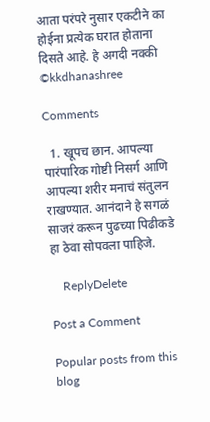आता परंपरे नुसार एकटीने का होईना प्रत्येक घरात होताना दिसते आहे. हे अगदी नक्की
©kkdhanashree

Comments

  1. खूपच छान. आपल्या पारंपारिक गोष्टी निसर्ग आणि आपल्या शरीर मनाचं संतुलन राखण्यात. आनंदाने हे सगळं साजरं करून पुढच्या पिढीकडे हा ठेवा सोपवला पाहिजे.

    ReplyDelete

Post a Comment

Popular posts from this blog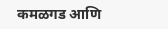कमळगड आणि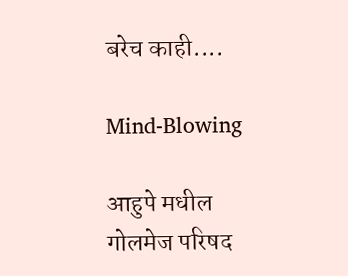बरेच काही....

Mind-Blowing

आहुपे मधील गोलमेज परिषद